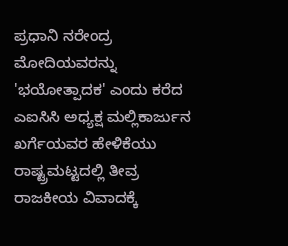ಪ್ರಧಾನಿ ನರೇಂದ್ರ ಮೋದಿಯವರನ್ನು 'ಭಯೋತ್ಪಾದಕ' ಎಂದು ಕರೆದ ಎಐಸಿಸಿ ಅಧ್ಯಕ್ಷ ಮಲ್ಲಿಕಾರ್ಜುನ ಖರ್ಗೆಯವರ ಹೇಳಿಕೆಯು ರಾಷ್ಟ್ರಮಟ್ಟದಲ್ಲಿ ತೀವ್ರ ರಾಜಕೀಯ ವಿವಾದಕ್ಕೆ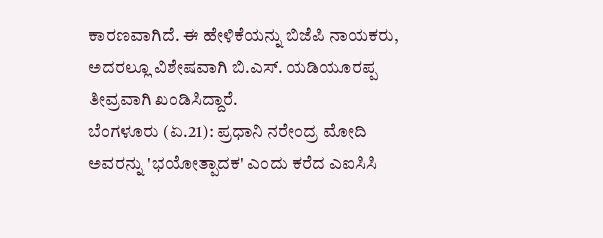ಕಾರಣವಾಗಿದೆ. ಈ ಹೇಳಿಕೆಯನ್ನು ಬಿಜೆಪಿ ನಾಯಕರು, ಅದರಲ್ಲೂ ವಿಶೇಷವಾಗಿ ಬಿ.ಎಸ್. ಯಡಿಯೂರಪ್ಪ ತೀವ್ರವಾಗಿ ಖಂಡಿಸಿದ್ದಾರೆ.
ಬೆಂಗಳೂರು (ಏ.21): ಪ್ರಧಾನಿ ನರೇಂದ್ರ ಮೋದಿ ಅವರನ್ನು 'ಭಯೋತ್ಪಾದಕ' ಎಂದು ಕರೆದ ಎಐಸಿಸಿ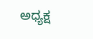ಅಧ್ಯಕ್ಷ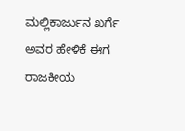ಮಲ್ಲಿಕಾರ್ಜುನ ಖರ್ಗೆ ಅವರ ಹೇಳಿಕೆ ಈಗ ರಾಜಕೀಯ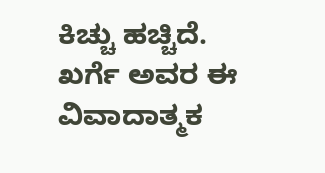ಕಿಚ್ಚು ಹಚ್ಚಿದೆ. ಖರ್ಗೆ ಅವರ ಈ ವಿವಾದಾತ್ಮಕ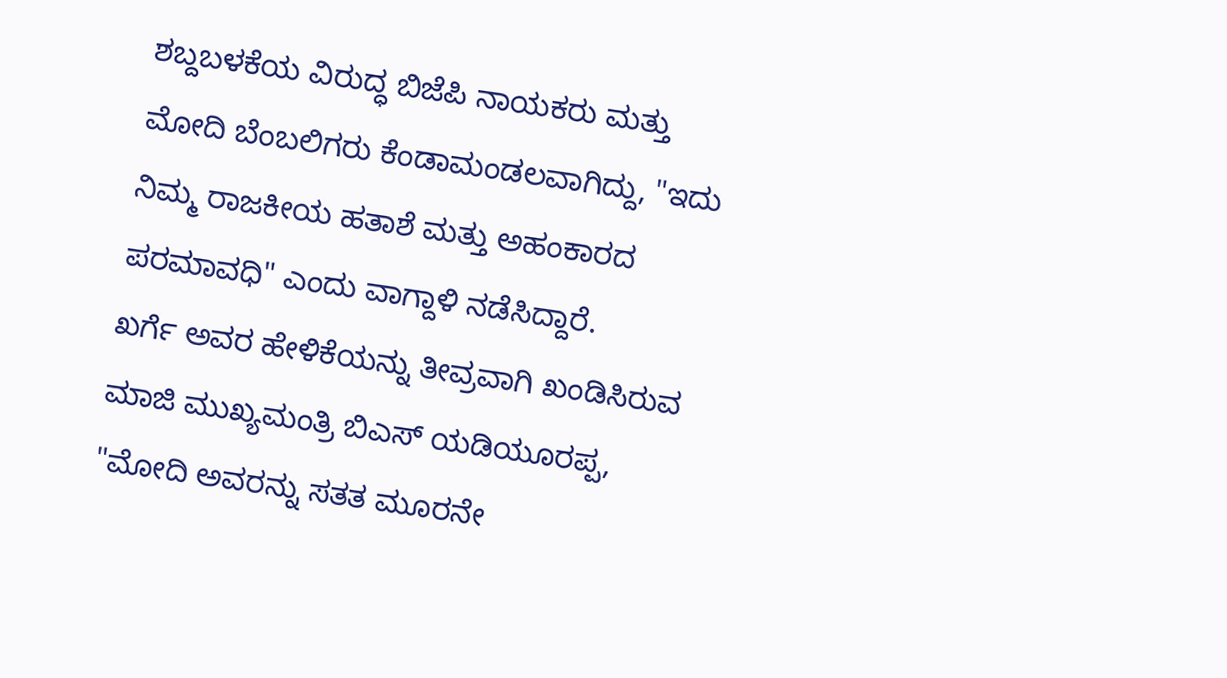ಶಬ್ದಬಳಕೆಯ ವಿರುದ್ಧ ಬಿಜೆಪಿ ನಾಯಕರು ಮತ್ತು ಮೋದಿ ಬೆಂಬಲಿಗರು ಕೆಂಡಾಮಂಡಲವಾಗಿದ್ದು, "ಇದು ನಿಮ್ಮ ರಾಜಕೀಯ ಹತಾಶೆ ಮತ್ತು ಅಹಂಕಾರದ ಪರಮಾವಧಿ" ಎಂದು ವಾಗ್ದಾಳಿ ನಡೆಸಿದ್ದಾರೆ.
ಖರ್ಗೆ ಅವರ ಹೇಳಿಕೆಯನ್ನು ತೀವ್ರವಾಗಿ ಖಂಡಿಸಿರುವ ಮಾಜಿ ಮುಖ್ಯಮಂತ್ರಿ ಬಿಎಸ್ ಯಡಿಯೂರಪ್ಪ, "ಮೋದಿ ಅವರನ್ನು ಸತತ ಮೂರನೇ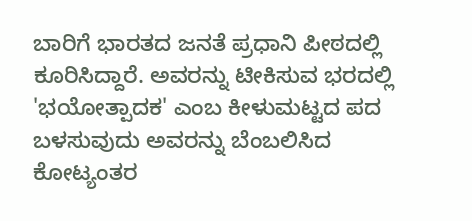ಬಾರಿಗೆ ಭಾರತದ ಜನತೆ ಪ್ರಧಾನಿ ಪೀಠದಲ್ಲಿ ಕೂರಿಸಿದ್ದಾರೆ. ಅವರನ್ನು ಟೀಕಿಸುವ ಭರದಲ್ಲಿ 'ಭಯೋತ್ಪಾದಕ' ಎಂಬ ಕೀಳುಮಟ್ಟದ ಪದ ಬಳಸುವುದು ಅವರನ್ನು ಬೆಂಬಲಿಸಿದ ಕೋಟ್ಯಂತರ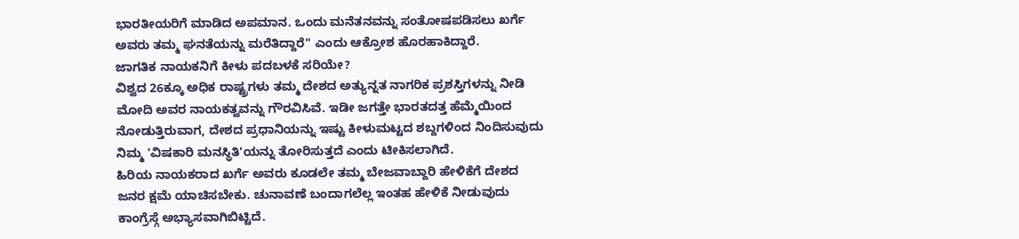ಭಾರತೀಯರಿಗೆ ಮಾಡಿದ ಅಪಮಾನ. ಒಂದು ಮನೆತನವನ್ನು ಸಂತೋಷಪಡಿಸಲು ಖರ್ಗೆ ಅವರು ತಮ್ಮ ಘನತೆಯನ್ನು ಮರೆತಿದ್ದಾರೆ" ಎಂದು ಆಕ್ರೋಶ ಹೊರಹಾಕಿದ್ದಾರೆ.
ಜಾಗತಿಕ ನಾಯಕನಿಗೆ ಕೀಳು ಪದಬಳಕೆ ಸರಿಯೇ?
ವಿಶ್ವದ 26ಕ್ಕೂ ಅಧಿಕ ರಾಷ್ಟ್ರಗಳು ತಮ್ಮ ದೇಶದ ಅತ್ಯುನ್ನತ ನಾಗರಿಕ ಪ್ರಶಸ್ತಿಗಳನ್ನು ನೀಡಿ ಮೋದಿ ಅವರ ನಾಯಕತ್ವವನ್ನು ಗೌರವಿಸಿವೆ. ಇಡೀ ಜಗತ್ತೇ ಭಾರತದತ್ತ ಹೆಮ್ಮೆಯಿಂದ ನೋಡುತ್ತಿರುವಾಗ, ದೇಶದ ಪ್ರಧಾನಿಯನ್ನು ಇಷ್ಟು ಕೀಳುಮಟ್ಟದ ಶಬ್ದಗಳಿಂದ ನಿಂದಿಸುವುದು ನಿಮ್ಮ 'ವಿಷಕಾರಿ ಮನಸ್ಥಿತಿ'ಯನ್ನು ತೋರಿಸುತ್ತದೆ ಎಂದು ಟೀಕಿಸಲಾಗಿದೆ.
ಹಿರಿಯ ನಾಯಕರಾದ ಖರ್ಗೆ ಅವರು ಕೂಡಲೇ ತಮ್ಮ ಬೇಜವಾಬ್ದಾರಿ ಹೇಳಿಕೆಗೆ ದೇಶದ ಜನರ ಕ್ಷಮೆ ಯಾಚಿಸಬೇಕು. ಚುನಾವಣೆ ಬಂದಾಗಲೆಲ್ಲ ಇಂತಹ ಹೇಳಿಕೆ ನೀಡುವುದು ಕಾಂಗ್ರೆಸ್ಗೆ ಅಭ್ಯಾಸವಾಗಿಬಿಟ್ಟಿದೆ.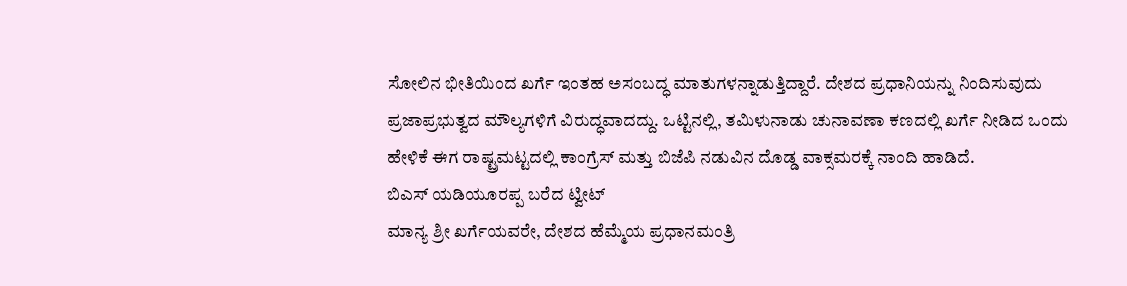ಸೋಲಿನ ಭೀತಿಯಿಂದ ಖರ್ಗೆ ಇಂತಹ ಅಸಂಬದ್ಧ ಮಾತುಗಳನ್ನಾಡುತ್ತಿದ್ದಾರೆ. ದೇಶದ ಪ್ರಧಾನಿಯನ್ನು ನಿಂದಿಸುವುದು ಪ್ರಜಾಪ್ರಭುತ್ವದ ಮೌಲ್ಯಗಳಿಗೆ ವಿರುದ್ಧವಾದದ್ದು. ಒಟ್ಟಿನಲ್ಲಿ, ತಮಿಳುನಾಡು ಚುನಾವಣಾ ಕಣದಲ್ಲಿ ಖರ್ಗೆ ನೀಡಿದ ಒಂದು ಹೇಳಿಕೆ ಈಗ ರಾಷ್ಟ್ರಮಟ್ಟದಲ್ಲಿ ಕಾಂಗ್ರೆಸ್ ಮತ್ತು ಬಿಜೆಪಿ ನಡುವಿನ ದೊಡ್ಡ ವಾಕ್ಸಮರಕ್ಕೆ ನಾಂದಿ ಹಾಡಿದೆ.
ಬಿಎಸ್ ಯಡಿಯೂರಪ್ಪ ಬರೆದ ಟ್ವೀಟ್
ಮಾನ್ಯ ಶ್ರೀ ಖರ್ಗೆಯವರೇ, ದೇಶದ ಹೆಮ್ಮೆಯ ಪ್ರಧಾನಮಂತ್ರಿ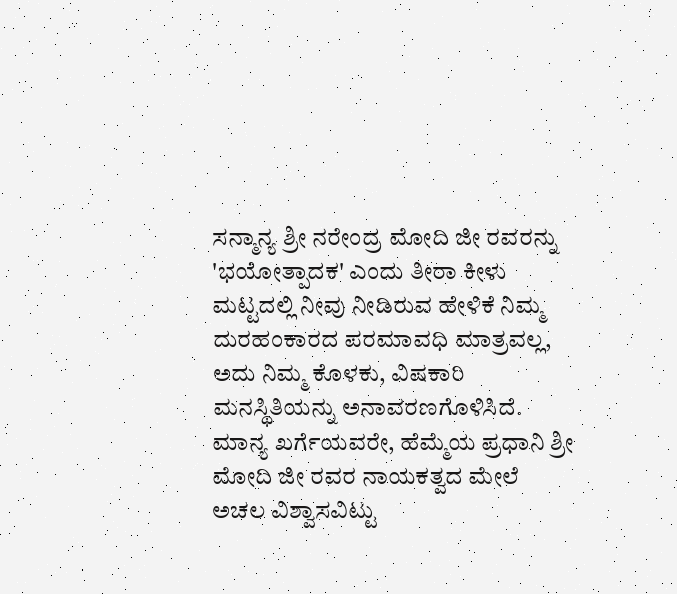ಸನ್ಮಾನ್ಯ ಶ್ರೀ ನರೇಂದ್ರ ಮೋದಿ ಜೀ ರವರನ್ನು 'ಭಯೋತ್ಪಾದಕ' ಎಂದು ತೀರಾ ಕೀಳು ಮಟ್ಟದಲ್ಲಿ ನೀವು ನೀಡಿರುವ ಹೇಳಿಕೆ ನಿಮ್ಮ ದುರಹಂಕಾರದ ಪರಮಾವಧಿ ಮಾತ್ರವಲ್ಲ, ಅದು ನಿಮ್ಮ ಕೊಳಕು, ವಿಷಕಾರಿ ಮನಸ್ಥಿತಿಯನ್ನು ಅನಾವರಣಗೊಳಿಸಿದೆ. ಮಾನ್ಯ ಖರ್ಗೆಯವರೇ, ಹೆಮ್ಮೆಯ ಪ್ರಧಾನಿ ಶ್ರೀ ಮೋದಿ ಜೀ ರವರ ನಾಯಕತ್ವದ ಮೇಲೆ ಅಚಲ ವಿಶ್ವಾಸವಿಟ್ಟು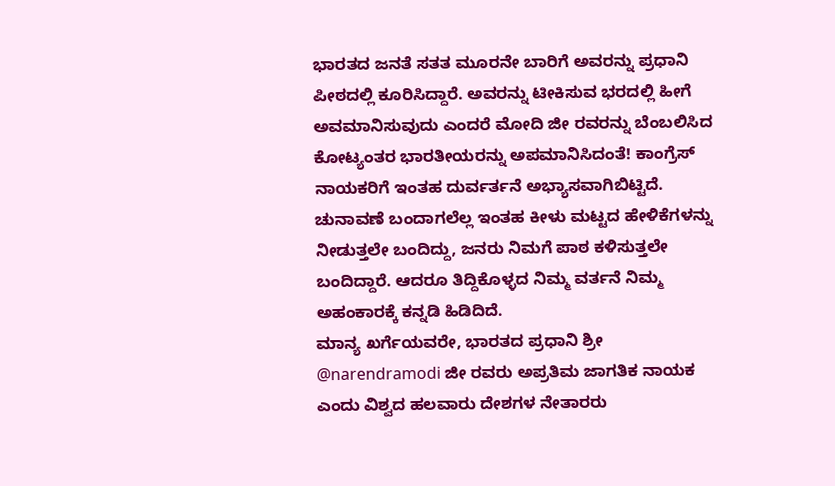ಭಾರತದ ಜನತೆ ಸತತ ಮೂರನೇ ಬಾರಿಗೆ ಅವರನ್ನು ಪ್ರಧಾನಿ ಪೀಠದಲ್ಲಿ ಕೂರಿಸಿದ್ದಾರೆ. ಅವರನ್ನು ಟೀಕಿಸುವ ಭರದಲ್ಲಿ ಹೀಗೆ ಅವಮಾನಿಸುವುದು ಎಂದರೆ ಮೋದಿ ಜೀ ರವರನ್ನು ಬೆಂಬಲಿಸಿದ ಕೋಟ್ಯಂತರ ಭಾರತೀಯರನ್ನು ಅಪಮಾನಿಸಿದಂತೆ! ಕಾಂಗ್ರೆಸ್ ನಾಯಕರಿಗೆ ಇಂತಹ ದುರ್ವರ್ತನೆ ಅಭ್ಯಾಸವಾಗಿಬಿಟ್ಟಿದೆ. ಚುನಾವಣೆ ಬಂದಾಗಲೆಲ್ಲ ಇಂತಹ ಕೀಳು ಮಟ್ಟದ ಹೇಳಿಕೆಗಳನ್ನು ನೀಡುತ್ತಲೇ ಬಂದಿದ್ದು, ಜನರು ನಿಮಗೆ ಪಾಠ ಕಳಿಸುತ್ತಲೇ ಬಂದಿದ್ದಾರೆ. ಆದರೂ ತಿದ್ದಿಕೊಳ್ಳದ ನಿಮ್ಮ ವರ್ತನೆ ನಿಮ್ಮ ಅಹಂಕಾರಕ್ಕೆ ಕನ್ನಡಿ ಹಿಡಿದಿದೆ.
ಮಾನ್ಯ ಖರ್ಗೆಯವರೇ, ಭಾರತದ ಪ್ರಧಾನಿ ಶ್ರೀ @narendramodi ಜೀ ರವರು ಅಪ್ರತಿಮ ಜಾಗತಿಕ ನಾಯಕ ಎಂದು ವಿಶ್ವದ ಹಲವಾರು ದೇಶಗಳ ನೇತಾರರು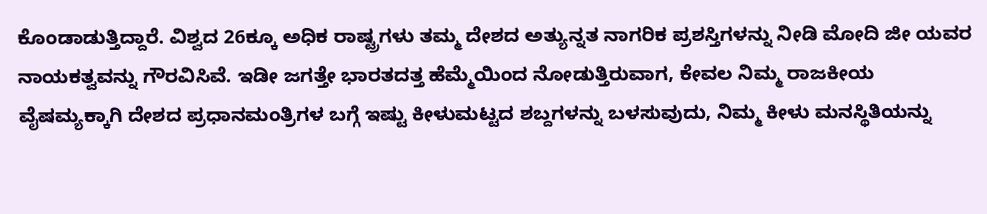ಕೊಂಡಾಡುತ್ತಿದ್ದಾರೆ. ವಿಶ್ವದ 26ಕ್ಕೂ ಅಧಿಕ ರಾಷ್ಟ್ರಗಳು ತಮ್ಮ ದೇಶದ ಅತ್ಯುನ್ನತ ನಾಗರಿಕ ಪ್ರಶಸ್ತಿಗಳನ್ನು ನೀಡಿ ಮೋದಿ ಜೀ ಯವರ ನಾಯಕತ್ವವನ್ನು ಗೌರವಿಸಿವೆ. ಇಡೀ ಜಗತ್ತೇ ಭಾರತದತ್ತ ಹೆಮ್ಮೆಯಿಂದ ನೋಡುತ್ತಿರುವಾಗ, ಕೇವಲ ನಿಮ್ಮ ರಾಜಕೀಯ ವೈಷಮ್ಯಕ್ಕಾಗಿ ದೇಶದ ಪ್ರಧಾನಮಂತ್ರಿಗಳ ಬಗ್ಗೆ ಇಷ್ಟು ಕೀಳುಮಟ್ಟದ ಶಬ್ದಗಳನ್ನು ಬಳಸುವುದು, ನಿಮ್ಮ ಕೀಳು ಮನಸ್ಥಿತಿಯನ್ನು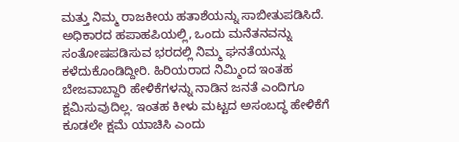ಮತ್ತು ನಿಮ್ಮ ರಾಜಕೀಯ ಹತಾಶೆಯನ್ನು ಸಾಬೀತುಪಡಿಸಿದೆ. ಅಧಿಕಾರದ ಹಪಾಹಪಿಯಲ್ಲಿ, ಒಂದು ಮನೆತನವನ್ನು ಸಂತೋಷಪಡಿಸುವ ಭರದಲ್ಲಿ ನಿಮ್ಮ ಘನತೆಯನ್ನು ಕಳೆದುಕೊಂಡಿದ್ದೀರಿ. ಹಿರಿಯರಾದ ನಿಮ್ಮಿಂದ ಇಂತಹ ಬೇಜವಾಬ್ದಾರಿ ಹೇಳಿಕೆಗಳನ್ನು ನಾಡಿನ ಜನತೆ ಎಂದಿಗೂ ಕ್ಷಮಿಸುವುದಿಲ್ಲ. ಇಂತಹ ಕೀಳು ಮಟ್ಟದ ಅಸಂಬದ್ಧ ಹೇಳಿಕೆಗೆ ಕೂಡಲೇ ಕ್ಷಮೆ ಯಾಚಿಸಿ ಎಂದು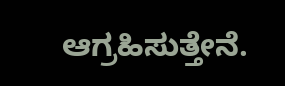ಆಗ್ರಹಿಸುತ್ತೇನೆ.